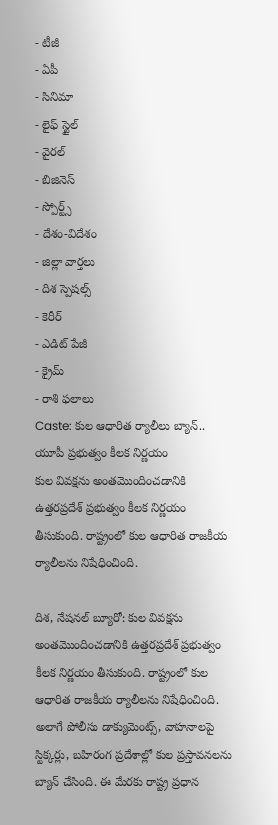- టీజీ
- ఏపీ
- సినిమా
- లైఫ్ స్టైల్
- వైరల్
- బిజినెస్
- స్పోర్ట్స్
- దేశం-విదేశం
- జిల్లా వార్తలు
- దిశ స్పెషల్స్
- కెరీర్
- ఎడిట్ పేజీ
- క్రైమ్
- రాశి ఫలాలు
Caste: కుల ఆధారిత ర్యాలీలు బ్యాన్.. యూపీ ప్రభుత్వం కీలక నిర్ణయం
కుల వివక్షను అంతమొందించడానికి ఉత్తరప్రదేశ్ ప్రభుత్వం కీలక నిర్ణయం తీసుకుంది. రాష్ట్రంలో కుల ఆధారిత రాజకీయ ర్యాలీలను నిషేధించింది.

దిశ, నేషనల్ బ్యూరో: కుల వివక్షను అంతమొందించడానికి ఉత్తరప్రదేశ్ ప్రభుత్వం కీలక నిర్ణయం తీసుకుంది. రాష్ట్రంలో కుల ఆధారిత రాజకీయ ర్యాలీలను నిషేధించింది. అలాగే పోలీసు డాక్యుమెంట్స్, వాహనాలపై స్టిక్కర్లు, బహిరంగ ప్రదేశాల్లో కుల ప్రస్తావనలను బ్యాన్ చేసింది. ఈ మేరకు రాష్ట్ర ప్రధాన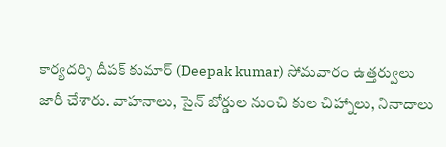కార్యదర్శి దీపక్ కుమార్ (Deepak kumar) సోమవారం ఉత్తర్వులు జారీ చేశారు. వాహనాలు, సైన్ బోర్డుల నుంచి కుల చిహ్నాలు, నినాదాలు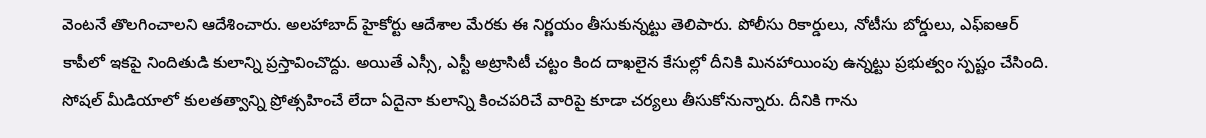వెంటనే తొలగించాలని ఆదేశించారు. అలహాబాద్ హైకోర్టు ఆదేశాల మేరకు ఈ నిర్ణయం తీసుకున్నట్టు తెలిపారు. పోలీసు రికార్డులు, నోటీసు బోర్డులు, ఎఫ్ఐఆర్ కాపీలో ఇకపై నిందితుడి కులాన్ని ప్రస్తావించొద్దు. అయితే ఎస్సీ, ఎస్టీ అట్రాసిటీ చట్టం కింద దాఖలైన కేసుల్లో దీనికి మినహాయింపు ఉన్నట్టు ప్రభుత్వం స్పష్టం చేసింది.
సోషల్ మీడియాలో కులతత్వాన్ని ప్రోత్సహించే లేదా ఏదైనా కులాన్ని కించపరిచే వారిపై కూడా చర్యలు తీసుకోనున్నారు. దీనికి గాను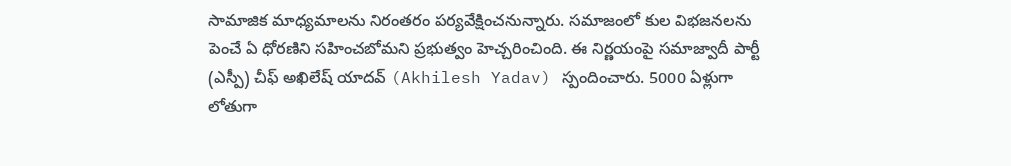సామాజిక మాధ్యమాలను నిరంతరం పర్యవేక్షించనున్నారు. సమాజంలో కుల విభజనలను పెంచే ఏ ధోరణిని సహించబోమని ప్రభుత్వం హెచ్చరించింది. ఈ నిర్ణయంపై సమాజ్వాదీ పార్టీ (ఎస్పీ) చీఫ్ అఖిలేష్ యాదవ్ (Akhilesh Yadav) స్పందించారు. 5000 ఏళ్లుగా లోతుగా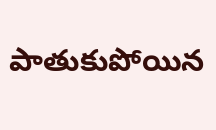పాతుకుపోయిన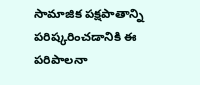సామాజిక పక్షపాతాన్ని పరిష్కరించడానికి ఈ పరిపాలనా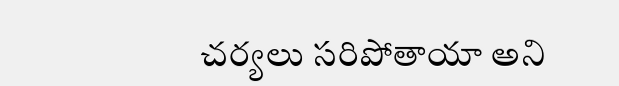చర్యలు సరిపోతాయా అని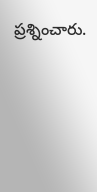ప్రశ్నించారు.